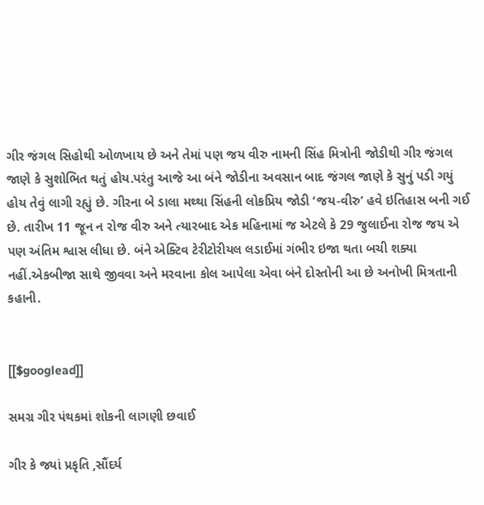ગીર જંગલ સિહોથી ઓળખાય છે અને તેમાં પણ જય વીરુ નામની સિંહ મિત્રોની જોડીથી ગીર જંગલ જાણે કે સુશોભિત થતું હોય.પરંતુ આજે આ બંને જોડીના અવસાન બાદ જંગલ જાણે કે સુનું પડી ગયું હોય તેવું લાગી રહ્યું છે. ગીરના બે ડાલા મથ્થા સિંહની લોકપ્રિય જોડી ‘જય-વીરુ’ હવે ઇતિહાસ બની ગઈ છે. તારીખ 11 જૂન ન રોજ વીરુ અને ત્યારબાદ એક મહિનામાં જ એટલે કે 29 જુલાઈના રોજ જય એ પણ અંતિમ શ્વાસ લીધા છે. બંને એક્ટિવ ટેરીટોરીયલ લડાઈમાં ગંભીર ઇજા થતા બચી શક્યા નહીં.એકબીજા સાથે જીવવા અને મરવાના કોલ આપેલા એવા બંને દોસ્તોની આ છે અનોખી મિત્રતાની કહાની.


[[$googlead]]

સમગ્ર ગીર પંથકમાં શોકની લાગણી છવાઈ

ગીર કે જ્યાં પ્રકૃતિ ,સૌંદર્ય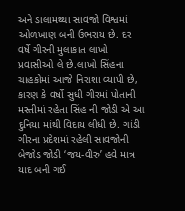અને ડાલામથ્થા સાવજો વિશ્વમાં ઓળખાણ બની ઉભરાય છે. દર વર્ષે ગીરની મુલાકાત લાખો પ્રવાસીઓ લે છે.લાખો સિંહના ચાહકોમાં આજે નિરાશા વ્યાપી છે, કારણ કે વર્ષો સુધી ગીરમાં પોતાની મસ્તીમાં રહેતા સિંહ ની જોડી એ આ દુનિયા માંથી વિદાય લીધી છે. ગાંડી ગીરના પ્રદેશમાં રહેલી સાવજોની બેજોડ જોડી ‘જય-વીરુ’ હવે માત્ર યાદ બની ગઈ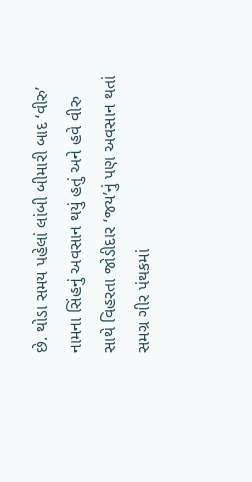છે. થોડા સમય પહેલાં લાંબી બીમારી બાદ ‘વીરુ’ નામના સિંહનું અવસાન થયું હતું અને હવે વીરુ સાથે વિહરતા જોડીદાર ‘જય’નું પણ અવસાન થતાં સમગ્ર ગીર પંથકમાં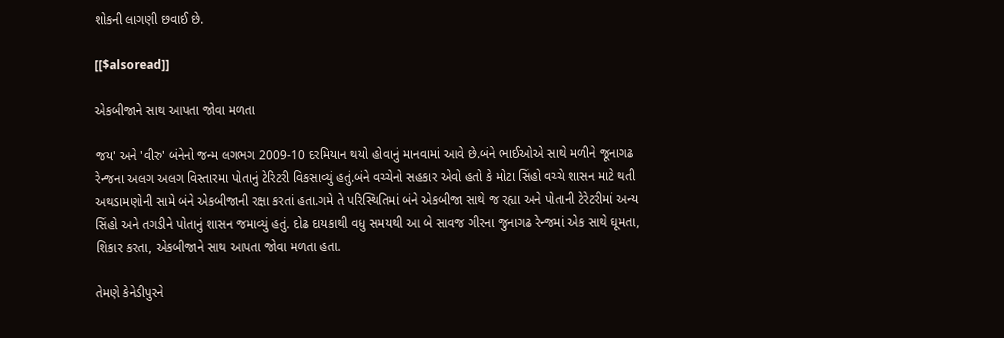શોકની લાગણી છવાઈ છે.

[[$alsoread]]

એકબીજાને સાથ આપતા જોવા મળતા

જય' અને 'વીરુ' બંનેનો જન્મ લગભગ 2009-10 દરમિયાન થયો હોવાનું માનવામાં આવે છે.બંને ભાઈઓએ સાથે મળીને જૂનાગઢ રેન્જના અલગ અલગ વિસ્તારમા પોતાનું ટેરિટરી વિકસાવ્યું હતું.બંને વચ્ચેનો સહકાર એવો હતો કે મોટા સિંહો વચ્ચે શાસન માટે થતી અથડામણોની સામે બંને એકબીજાની રક્ષા કરતાં હતા.ગમે તે પરિસ્થિતિમાં બંને એકબીજા સાથે જ રહ્યા અને પોતાની ટેરેટરીમાં અન્ય સિંહો અને તગડીને પોતાનું શાસન જમાવ્યું હતું. દોઢ દાયકાથી વધુ સમયથી આ બે સાવજ ગીરના જુનાગઢ રેન્જમાં એક સાથે ઘૂમતા, શિકાર કરતા, એકબીજાને સાથ આપતા જોવા મળતા હતા.

તેમણે કેનેડીપુરને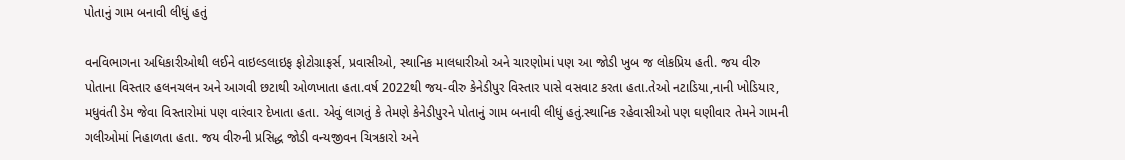પોતાનું ગામ બનાવી લીધું હતું

વનવિભાગના અધિકારીઓથી લઈને વાઇલ્ડલાઇફ ફોટોગ્રાફર્સ, પ્રવાસીઓ, સ્થાનિક માલધારીઓ અને ચારણોમાં પણ આ જોડી ખુબ જ લોકપ્રિય હતી. જય વીરુ પોતાના વિસ્તાર હલનચલન અને આગવી છટાથી ઓળખાતા હતા.વર્ષ 2022થી જય-વીરુ કેનેડીપુર વિસ્તાર પાસે વસવાટ કરતા હતા.તેઓ નટાડિયા,નાની ખોડિયાર, મધુવંતી ડેમ જેવા વિસ્તારોમાં પણ વારંવાર દેખાતા હતા. એવું લાગતું કે તેમણે કેનેડીપુરને પોતાનું ગામ બનાવી લીધું હતું.સ્થાનિક રહેવાસીઓ પણ ઘણીવાર તેમને ગામની ગલીઓમાં નિહાળતા હતા. જય વીરુની પ્રસિદ્ધ જોડી વન્યજીવન ચિત્રકારો અને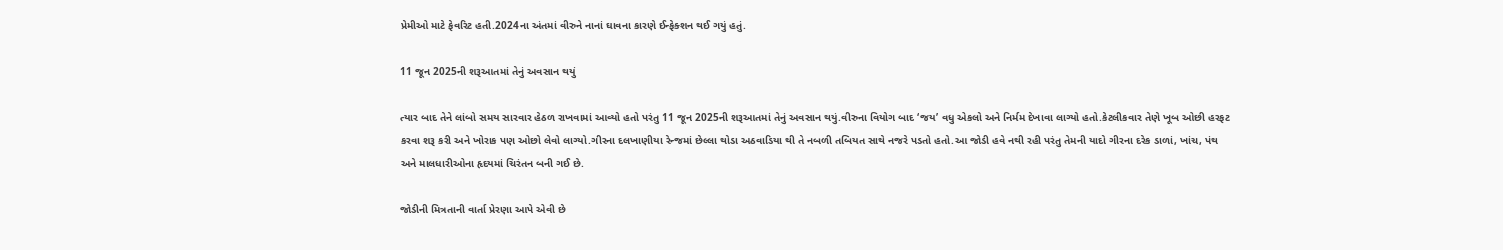પ્રેમીઓ માટે ફેવરિટ હતી.2024ના અંતમાં વીરુને નાનાં ઘાવના કારણે ઈન્ફેક્શન થઈ ગયું હતું.

11 જૂન 2025ની શરૂઆતમાં તેનું અવસાન થયું

ત્યાર બાદ તેને લાંબો સમય સારવાર હેઠળ રાખવામાં આવ્યો હતો પરંતુ 11 જૂન 2025ની શરૂઆતમાં તેનું અવસાન થયું.વીરુના વિયોગ બાદ ‘જય’ વધુ એકલો અને નિર્મમ દેખાવા લાગ્યો હતો.કેટલીકવાર તેણે ખૂબ ઓછી હરફટ કરવા શરૂ કરી અને ખોરાક પણ ઓછો લેવો લાગ્યો.ગીરના દલખાણીયા રેન્જમાં છેલ્લા થોડા અઠવાડિયા થી તે નબળી તબિયત સાથે નજરે પડતો હતો.આ જોડી હવે નથી રહી પરંતુ તેમની યાદો ગીરના દરેક ડાળાં, ખાંચ, પંથ અને માલધારીઓના હૃદયમાં ચિરંતન બની ગઈ છે.

જોડીની મિત્રતાની વાર્તા પ્રેરણા આપે એવી છે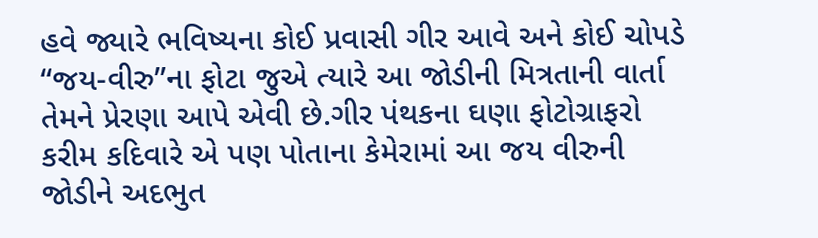હવે જ્યારે ભવિષ્યના કોઈ પ્રવાસી ગીર આવે અને કોઈ ચોપડે “જય-વીરુ”ના ફોટા જુએ ત્યારે આ જોડીની મિત્રતાની વાર્તા તેમને પ્રેરણા આપે એવી છે.ગીર પંથકના ઘણા ફોટોગ્રાફરો કરીમ કદિવારે એ પણ પોતાના કેમેરામાં આ જય વીરુની જોડીને અદભુત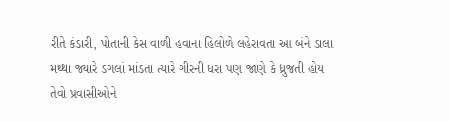રીતે કંડારી, પોતાની કેસ વાળી હવાના હિલોળે લહેરાવતા આ બંને ડાલા મથ્થા જ્યારે ડગલાં માંડતા ત્યારે ગીરની ધરા પણ જાણે કે ધ્રુજતી હોય તેવો પ્રવાસીઓને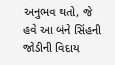અનુભવ થતો, જે હવે આ બંને સિંહની જોડીની વિદાય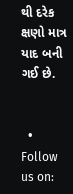થી દરેક ક્ષણો માત્ર યાદ બની ગઈ છે.


  • Follow us on: